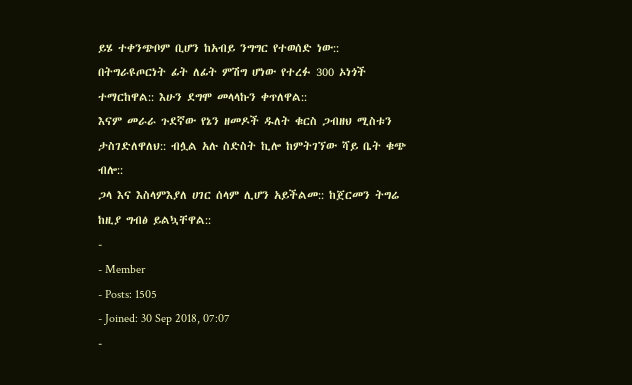ይሄ ተቀንጭቦም ቢሆን ከአብይ ንግግር የተወሰድ ነው:: በትግራዩጦርነት ፊት ለፊት ምሽግ ሆነው የተረፉ 300 ኦነጎች ተማርከዋል:: እሁን ደግሞ መላላኩን ቀጥለዋል::
እናም መራራ ጉደኛው የኔን ዘመዶች ዱለት ቁርስ ጋብዘህ ሚስቱን ታስገድለዋለህ:: ብሏል አሉ ስድስት ኪሎ ከምትገኘው ሻይ ቤት ቁጭ ብሎ::
ጋላ እና እስላምእያለ ሀገር ሰላም ሊሆን አይችልመ:: ከጀርመን ትግሬ ከዚያ ግብፅ ይልኳቸዋል::
-
- Member
- Posts: 1505
- Joined: 30 Sep 2018, 07:07
-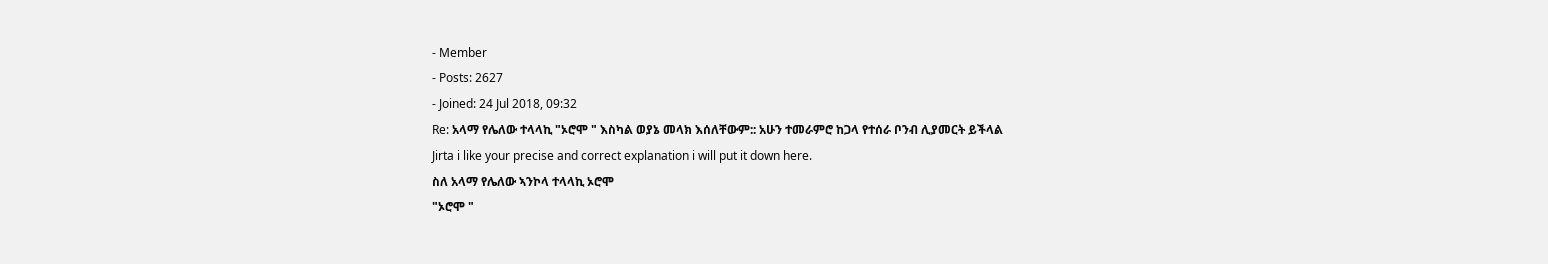- Member
- Posts: 2627
- Joined: 24 Jul 2018, 09:32
Re: አላማ የሌለው ተላላኪ "ኦሮሞ " እስካል ወያኔ መላክ እሰለቸውም:: አሁን ተመራምሮ ከጋላ የተሰራ ቦንብ ሊያመርት ይችላል
Jirta i like your precise and correct explanation i will put it down here.
ስለ አላማ የሌለው ኣንኮላ ተላላኪ ኦሮሞ
"ኦሮሞ "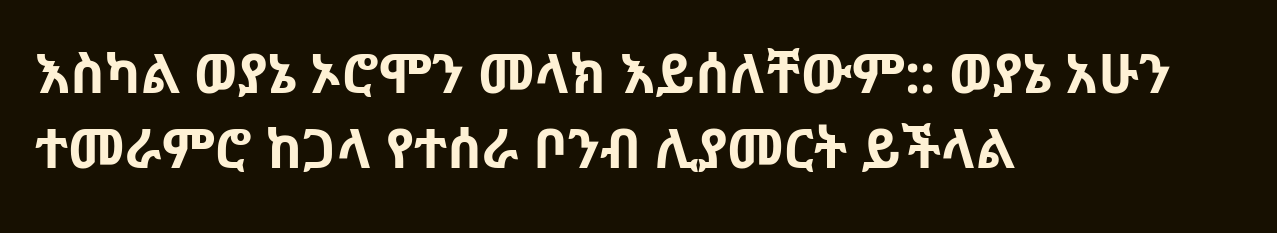እስካል ወያኔ ኦሮሞን መላክ እይሰለቸውም:: ወያኔ አሁን ተመራምሮ ከጋላ የተሰራ ቦንብ ሊያመርት ይችላል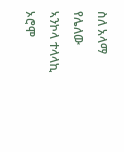ስለ አላማ የሌለው ኣንኮላ ተላላኪ ኦሮሞ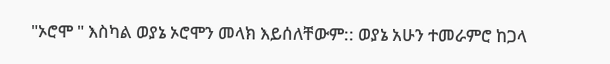"ኦሮሞ " እስካል ወያኔ ኦሮሞን መላክ እይሰለቸውም:: ወያኔ አሁን ተመራምሮ ከጋላ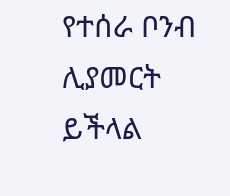የተሰራ ቦንብ ሊያመርት ይችላል